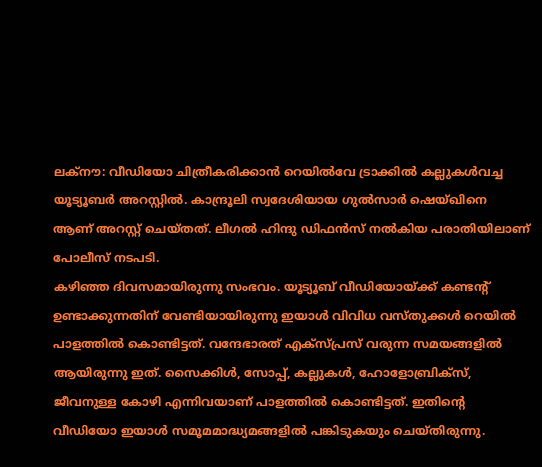ലക്നൗ: വീഡിയോ ചിത്രീകരിക്കാൻ റെയിൽവേ ട്രാക്കിൽ കല്ലുകൾവച്ച യൂട്യൂബർ അറസ്റ്റിൽ. കാന്ദ്രൂലി സ്വദേശിയായ ഗുൽസാർ ഷെയ്ഖിനെ ആണ് അറസ്റ്റ് ചെയ്തത്. ലീഗൽ ഹിന്ദു ഡിഫൻസ് നൽകിയ പരാതിയിലാണ് പോലീസ് നടപടി.
കഴിഞ്ഞ ദിവസമായിരുന്നു സംഭവം. യൂട്യൂബ് വീഡിയോയ്ക്ക് കണ്ടന്റ് ഉണ്ടാക്കുന്നതിന് വേണ്ടിയായിരുന്നു ഇയാൾ വിവിധ വസ്തുക്കൾ റെയിൽ പാളത്തിൽ കൊണ്ടിട്ടത്. വന്ദേഭാരത് എക്സ്പ്രസ് വരുന്ന സമയങ്ങളിൽ ആയിരുന്നു ഇത്. സൈക്കിൾ, സോപ്പ്, കല്ലുകൾ, ഹോളോബ്രിക്സ്, ജീവനുള്ള കോഴി എന്നിവയാണ് പാളത്തിൽ കൊണ്ടിട്ടത്. ഇതിന്റെ വീഡിയോ ഇയാൾ സമൂമമാദ്ധ്യമങ്ങളിൽ പങ്കിടുകയും ചെയ്തിരുന്നു.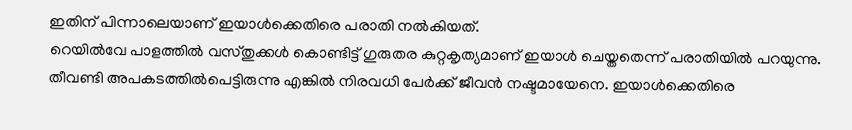ഇതിന് പിന്നാലെയാണ് ഇയാൾക്കെതിരെ പരാതി നൽകിയത്.
റെയിൽവേ പാളത്തിൽ വസ്തുക്കൾ കൊണ്ടിട്ട് ഗുരുതര കുറ്റകൃത്യമാണ് ഇയാൾ ചെയ്തതെന്ന് പരാതിയിൽ പറയുന്നു. തീവണ്ടി അപകടത്തിൽപെട്ടിരുന്നു എങ്കിൽ നിരവധി പേർക്ക് ജീവൻ നഷ്ടമായേനെ. ഇയാൾക്കെതിരെ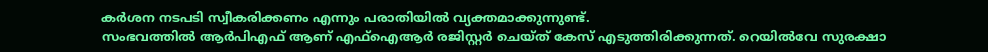കർശന നടപടി സ്വീകരിക്കണം എന്നും പരാതിയിൽ വ്യക്തമാക്കുന്നുണ്ട്.
സംഭവത്തിൽ ആർപിഎഫ് ആണ് എഫ്ഐആർ രജിസ്റ്റർ ചെയ്ത് കേസ് എടുത്തിരിക്കുന്നത്. റെയിൽവേ സുരക്ഷാ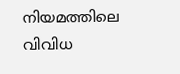നിയമത്തിലെ വിവിധ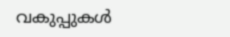വകുപ്പുകൾ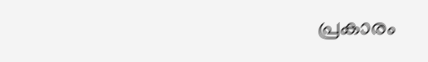പ്രകാരം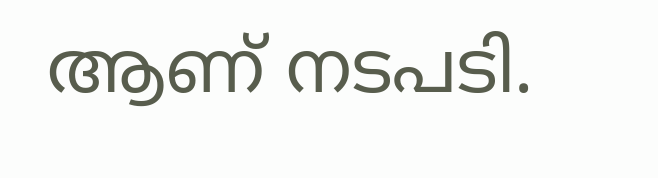ആണ് നടപടി.